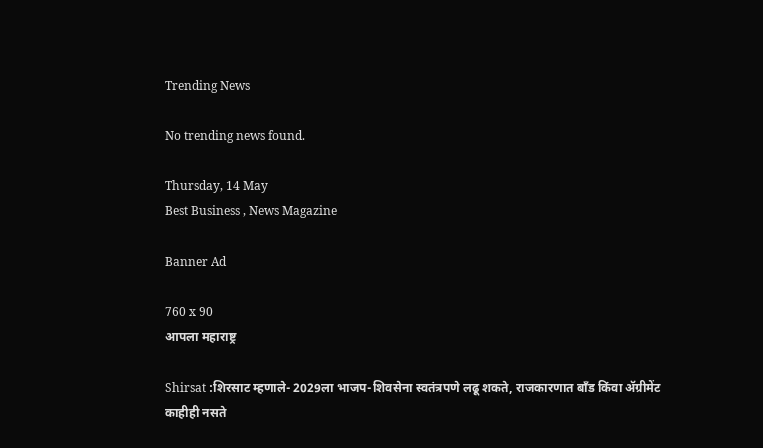Trending News

No trending news found.

Thursday, 14 May
Best Business , News Magazine

Banner Ad

760 x 90
आपला महाराष्ट्र

Shirsat :शिरसाट म्हणाले- 2029ला भाजप-शिवसेना स्वतंत्रपणे लढू शकते, राजकारणात बाँड किंवा ॲग्रीमेंट काहीही नसते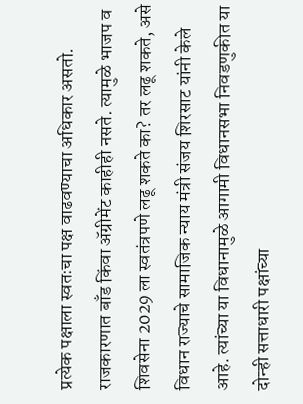प्रत्येक पक्षाला स्वतःचा पक्ष वाढवण्याचा अधिकार असतो. राजकारणात बाँड किंवा ॲग्रीमेंट काहीही नसते. त्यामुळे भाजप व शिवसेना 2029 ला स्वतंत्रपणे लढू शकते का? तर लढू शकते, असे विधान राज्याचे सामाजिक न्याय मंत्री संजय शिरसाट यांनी केले आहे. त्यांच्या या विधानामुळे आगामी विधानसभा निवडणुकीत या दोन्ही सत्ताधारी पक्षांच्या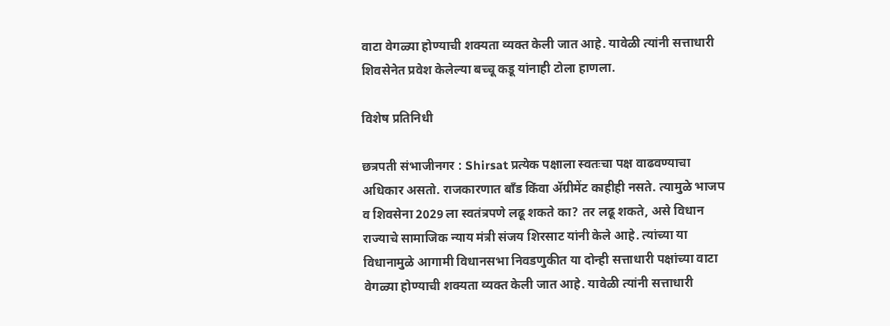वाटा वेगळ्या होण्याची शक्यता व्यक्त केली जात आहे. यावेळी त्यांनी सत्ताधारी शिवसेनेत प्रवेश केलेल्या बच्चू कडू यांनाही टोला हाणला.

विशेष प्रतिनिधी

छत्रपती संभाजीनगर : Shirsat प्रत्येक पक्षाला स्वतःचा पक्ष वाढवण्याचा अधिकार असतो. राजकारणात बाँड किंवा ॲग्रीमेंट काहीही नसते. त्यामुळे भाजप व शिवसेना 2029 ला स्वतंत्रपणे लढू शकते का? तर लढू शकते, असे विधान राज्याचे सामाजिक न्याय मंत्री संजय शिरसाट यांनी केले आहे. त्यांच्या या विधानामुळे आगामी विधानसभा निवडणुकीत या दोन्ही सत्ताधारी पक्षांच्या वाटा वेगळ्या होण्याची शक्यता व्यक्त केली जात आहे. यावेळी त्यांनी सत्ताधारी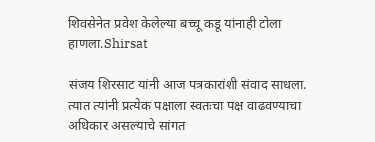शिवसेनेत प्रवेश केलेल्या बच्चू कडू यांनाही टोला हाणला.Shirsat

संजय शिरसाट यांनी आज पत्रकारांशी संवाद साधला. त्यात त्यांनी प्रत्येक पक्षाला स्वतःचा पक्ष वाढवण्याचा अधिकार असल्याचे सांगत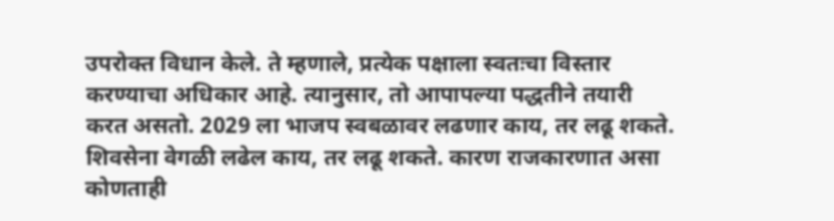उपरोक्त विधान केले. ते म्हणाले, प्रत्येक पक्षाला स्वतःचा विस्तार करण्याचा अधिकार आहे. त्यानुसार, तो आपापल्या पद्धतीने तयारी करत असतो. 2029 ला भाजप स्वबळावर लढणार काय, तर लढू शकते. शिवसेना वेगळी लढेल काय, तर लढू शकते. कारण राजकारणात असा कोणताही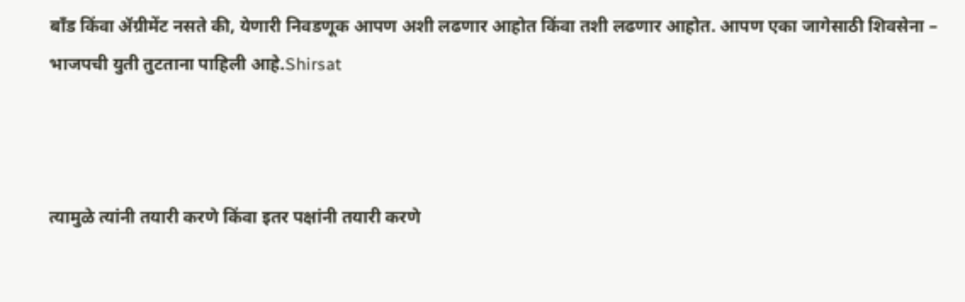बाँड किंवा ॲग्रीमेंट नसते की, येणारी निवडणूक आपण अशी लढणार आहोत किंवा तशी लढणार आहोत. आपण एका जागेसाठी शिवसेना – भाजपची युती तुटताना पाहिली आहे.Shirsat



त्यामुळे त्यांनी तयारी करणे किंवा इतर पक्षांनी तयारी करणे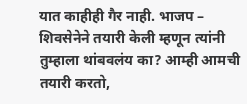यात काहीही गैर नाही. भाजप – शिवसेनेने तयारी केली म्हणून त्यांनी तुम्हाला थांबवलंय का? आम्ही आमची तयारी करतो,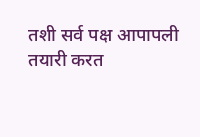तशी सर्व पक्ष आपापली तयारी करत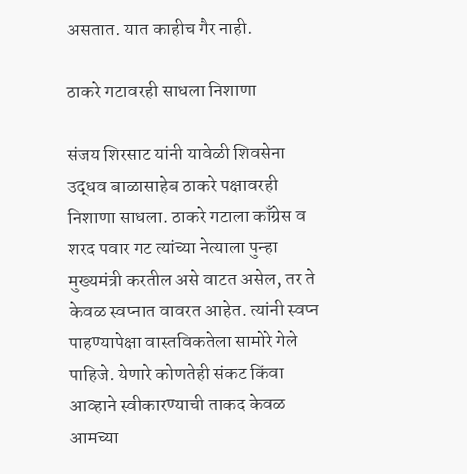असतात. यात काहीच गैर नाही.

ठाकरे गटावरही साधला निशाणा

संजय शिरसाट यांनी यावेळी शिवसेना उद्धव बाळासाहेब ठाकरे पक्षावरही निशाणा साधला. ठाकरे गटाला काँग्रेस व शरद पवार गट त्यांच्या नेत्याला पुन्हा मुख्यमंत्री करतील असे वाटत असेल, तर ते केवळ स्वप्नात वावरत आहेत. त्यांनी स्वप्न पाहण्यापेक्षा वास्तविकतेला सामोरे गेले पाहिजे. येणारे कोणतेही संकट किंवा आव्हाने स्वीकारण्याची ताकद केवळ आमच्या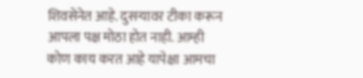शिवसेनेत आहे. दुसऱ्यावर टीका करून आपला पक्ष मोठा होत नाही. आम्ही कोण काय करत आहे यापेक्षा आमचा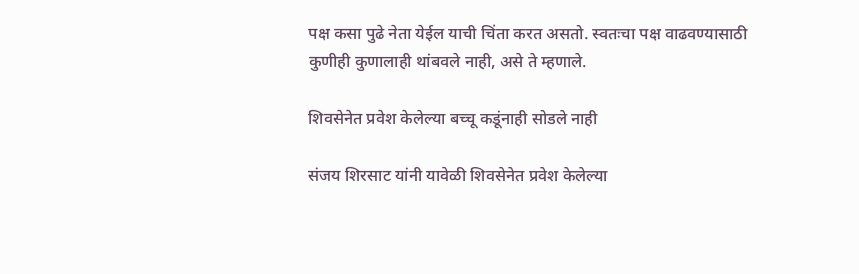पक्ष कसा पुढे नेता येईल याची चिंता करत असतो. स्वतःचा पक्ष वाढवण्यासाठी कुणीही कुणालाही थांबवले नाही, असे ते म्हणाले.

शिवसेनेत प्रवेश केलेल्या बच्चू कडूंनाही सोडले नाही

संजय शिरसाट यांनी यावेळी शिवसेनेत प्रवेश केलेल्या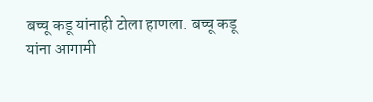बच्चू कडू यांनाही टोला हाणला. बच्चू कडू यांना आगामी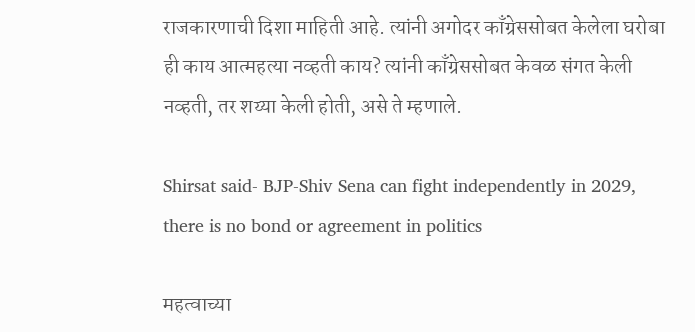राजकारणाची दिशा माहिती आहे. त्यांनी अगोदर काँग्रेससोबत केलेला घरोबा ही काय आत्महत्या नव्हती काय? त्यांनी काँग्रेससोबत केवळ संगत केली नव्हती, तर शय्या केली होती, असे ते म्हणाले.

Shirsat said- BJP-Shiv Sena can fight independently in 2029, there is no bond or agreement in politics

महत्वाच्या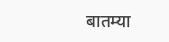बातम्या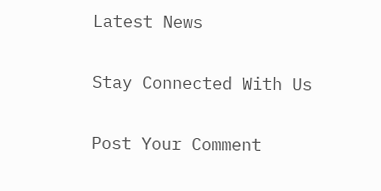Latest News

Stay Connected With Us

Post Your Comment